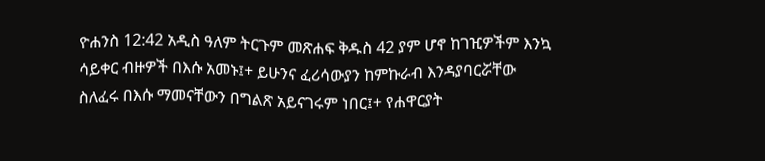ዮሐንስ 12:42 አዲስ ዓለም ትርጉም መጽሐፍ ቅዱስ 42 ያም ሆኖ ከገዢዎችም እንኳ ሳይቀር ብዙዎች በእሱ አመኑ፤+ ይሁንና ፈሪሳውያን ከምኩራብ እንዳያባርሯቸው ስለፈሩ በእሱ ማመናቸውን በግልጽ አይናገሩም ነበር፤+ የሐዋርያት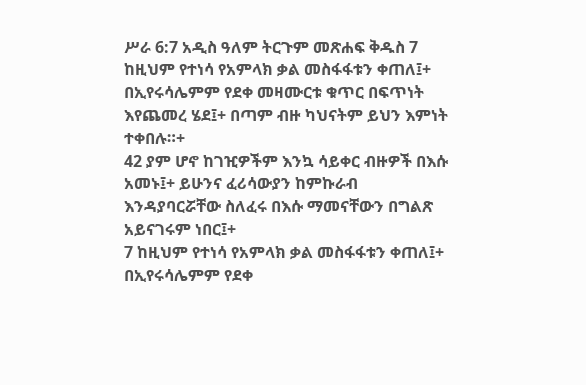ሥራ 6:7 አዲስ ዓለም ትርጉም መጽሐፍ ቅዱስ 7 ከዚህም የተነሳ የአምላክ ቃል መስፋፋቱን ቀጠለ፤+ በኢየሩሳሌምም የደቀ መዛሙርቱ ቁጥር በፍጥነት እየጨመረ ሄደ፤+ በጣም ብዙ ካህናትም ይህን እምነት ተቀበሉ።+
42 ያም ሆኖ ከገዢዎችም እንኳ ሳይቀር ብዙዎች በእሱ አመኑ፤+ ይሁንና ፈሪሳውያን ከምኩራብ እንዳያባርሯቸው ስለፈሩ በእሱ ማመናቸውን በግልጽ አይናገሩም ነበር፤+
7 ከዚህም የተነሳ የአምላክ ቃል መስፋፋቱን ቀጠለ፤+ በኢየሩሳሌምም የደቀ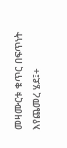መዛሙርቱ ቁጥር በፍጥነት እየጨመረ ሄደ፤+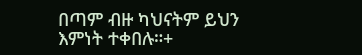በጣም ብዙ ካህናትም ይህን እምነት ተቀበሉ።+